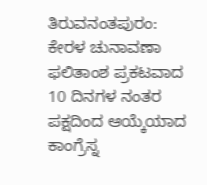ತಿರುವನಂತಪುರಂ: ಕೇರಳ ಚುನಾವಣಾ ಫಲಿತಾಂಶ ಪ್ರಕಟವಾದ 10 ದಿನಗಳ ನಂತರ ಪಕ್ಷದಿಂದ ಆಯ್ಕೆಯಾದ ಕಾಂಗ್ರೆಸ್ನ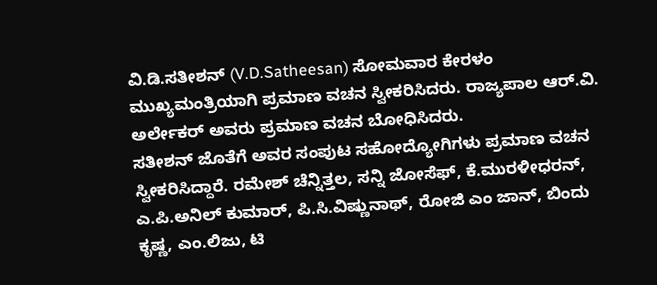ವಿ.ಡಿ.ಸತೀಶನ್ (V.D.Satheesan) ಸೋಮವಾರ ಕೇರಳಂ ಮುಖ್ಯಮಂತ್ರಿಯಾಗಿ ಪ್ರಮಾಣ ವಚನ ಸ್ವೀಕರಿಸಿದರು. ರಾಜ್ಯಪಾಲ ಆರ್.ವಿ. ಅರ್ಲೇಕರ್ ಅವರು ಪ್ರಮಾಣ ವಚನ ಬೋಧಿಸಿದರು.
ಸತೀಶನ್ ಜೊತೆಗೆ ಅವರ ಸಂಪುಟ ಸಹೋದ್ಯೋಗಿಗಳು ಪ್ರಮಾಣ ವಚನ ಸ್ವೀಕರಿಸಿದ್ದಾರೆ. ರಮೇಶ್ ಚೆನ್ನಿತ್ತಲ, ಸನ್ನಿ ಜೋಸೆಫ್, ಕೆ.ಮುರಳೀಧರನ್, ಎ.ಪಿ.ಅನಿಲ್ ಕುಮಾರ್, ಪಿ.ಸಿ.ವಿಷ್ಣುನಾಥ್, ರೋಜಿ ಎಂ ಜಾನ್, ಬಿಂದು ಕೃಷ್ಣ, ಎಂ.ಲಿಜು, ಟಿ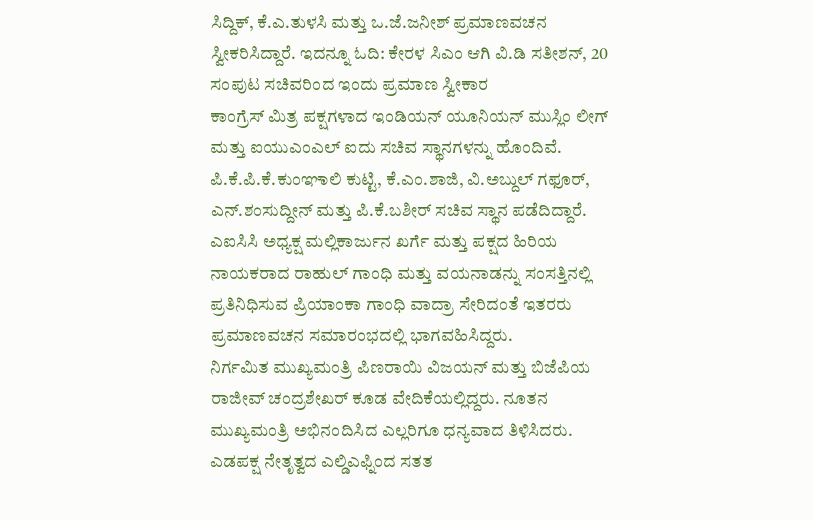ಸಿದ್ದಿಕ್, ಕೆ.ಎ.ತುಳಸಿ ಮತ್ತು ಒ.ಜೆ.ಜನೀಶ್ ಪ್ರಮಾಣವಚನ ಸ್ವೀಕರಿಸಿದ್ದಾರೆ. ಇದನ್ನೂ ಓದಿ: ಕೇರಳ ಸಿಎಂ ಆಗಿ ವಿ.ಡಿ ಸತೀಶನ್, 20 ಸಂಪುಟ ಸಚಿವರಿಂದ ಇಂದು ಪ್ರಮಾಣ ಸ್ವೀಕಾರ
ಕಾಂಗ್ರೆಸ್ ಮಿತ್ರ ಪಕ್ಷಗಳಾದ ಇಂಡಿಯನ್ ಯೂನಿಯನ್ ಮುಸ್ಲಿಂ ಲೀಗ್ ಮತ್ತು ಐಯುಎಂಎಲ್ ಐದು ಸಚಿವ ಸ್ಥಾನಗಳನ್ನು ಹೊಂದಿವೆ. ಪಿ.ಕೆ.ಪಿ.ಕೆ.ಕುಂಞಾಲಿ ಕುಟ್ಟಿ, ಕೆ.ಎಂ.ಶಾಜಿ, ವಿ.ಅಬ್ದುಲ್ ಗಫೂರ್, ಎನ್.ಶಂಸುದ್ದೀನ್ ಮತ್ತು ಪಿ.ಕೆ.ಬಶೀರ್ ಸಚಿವ ಸ್ಥಾನ ಪಡೆದಿದ್ದಾರೆ.
ಎಐಸಿಸಿ ಅಧ್ಯಕ್ಷ ಮಲ್ಲಿಕಾರ್ಜುನ ಖರ್ಗೆ ಮತ್ತು ಪಕ್ಷದ ಹಿರಿಯ ನಾಯಕರಾದ ರಾಹುಲ್ ಗಾಂಧಿ ಮತ್ತು ವಯನಾಡನ್ನು ಸಂಸತ್ತಿನಲ್ಲಿ ಪ್ರತಿನಿಧಿಸುವ ಪ್ರಿಯಾಂಕಾ ಗಾಂಧಿ ವಾದ್ರಾ ಸೇರಿದಂತೆ ಇತರರು ಪ್ರಮಾಣವಚನ ಸಮಾರಂಭದಲ್ಲಿ ಭಾಗವಹಿಸಿದ್ದರು.
ನಿರ್ಗಮಿತ ಮುಖ್ಯಮಂತ್ರಿ ಪಿಣರಾಯಿ ವಿಜಯನ್ ಮತ್ತು ಬಿಜೆಪಿಯ ರಾಜೀವ್ ಚಂದ್ರಶೇಖರ್ ಕೂಡ ವೇದಿಕೆಯಲ್ಲಿದ್ದರು. ನೂತನ ಮುಖ್ಯಮಂತ್ರಿ ಅಭಿನಂದಿಸಿದ ಎಲ್ಲರಿಗೂ ಧನ್ಯವಾದ ತಿಳಿಸಿದರು. ಎಡಪಕ್ಷ ನೇತೃತ್ವದ ಎಲ್ಡಿಎಫ್ನಿಂದ ಸತತ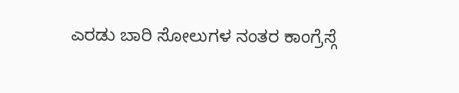ಎರಡು ಬಾರಿ ಸೋಲುಗಳ ನಂತರ ಕಾಂಗ್ರೆಸ್ಗೆ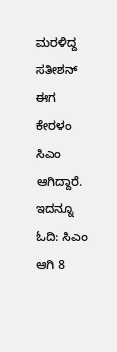ಮರಳಿದ್ದ ಸತೀಶನ್ ಈಗ ಕೇರಳಂ ಸಿಎಂ ಆಗಿದ್ದಾರೆ. ಇದನ್ನೂ ಓದಿ: ಸಿಎಂ ಆಗಿ 8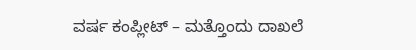ವರ್ಷ ಕಂಪ್ಲೀಟ್ – ಮತ್ತೊಂದು ದಾಖಲೆ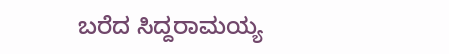ಬರೆದ ಸಿದ್ದರಾಮಯ್ಯ